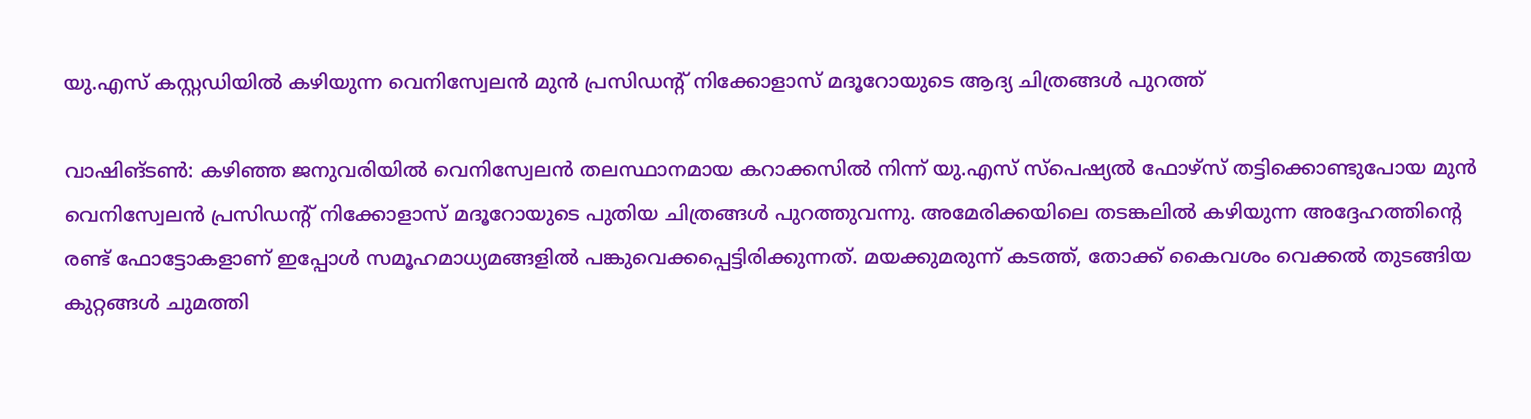യു.എസ് കസ്റ്റഡിയിൽ കഴിയുന്ന വെനിസ്വേലൻ മുൻ പ്രസിഡന്റ് നിക്കോളാസ് മദൂറോയുടെ ആദ്യ ചിത്രങ്ങൾ പുറത്ത്

വാഷിങ്ടൺ: കഴിഞ്ഞ ജനുവരിയിൽ വെനിസ്വേലൻ തലസ്ഥാനമായ കറാക്കസിൽ നിന്ന് യു.എസ് സ്പെഷ്യൽ ഫോഴ്സ് തട്ടിക്കൊണ്ടുപോയ മുൻ വെനിസ്വേലൻ പ്രസിഡന്റ് നിക്കോളാസ് മദൂറോയുടെ പുതിയ ചിത്രങ്ങൾ പുറത്തുവന്നു. അമേരിക്കയിലെ തടങ്കലിൽ കഴിയുന്ന അദ്ദേഹത്തിന്റെ രണ്ട് ഫോട്ടോകളാണ് ഇപ്പോൾ സമൂഹമാധ്യമങ്ങളിൽ പങ്കുവെക്കപ്പെട്ടിരിക്കുന്നത്. മയക്കുമരുന്ന് കടത്ത്, തോക്ക് കൈവശം വെക്കൽ തുടങ്ങിയ കുറ്റങ്ങൾ ചുമത്തി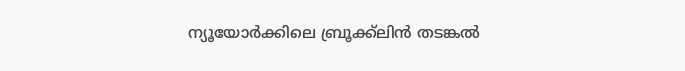ന്യൂയോർക്കിലെ ബ്രൂക്ക്ലിൻ തടങ്കൽ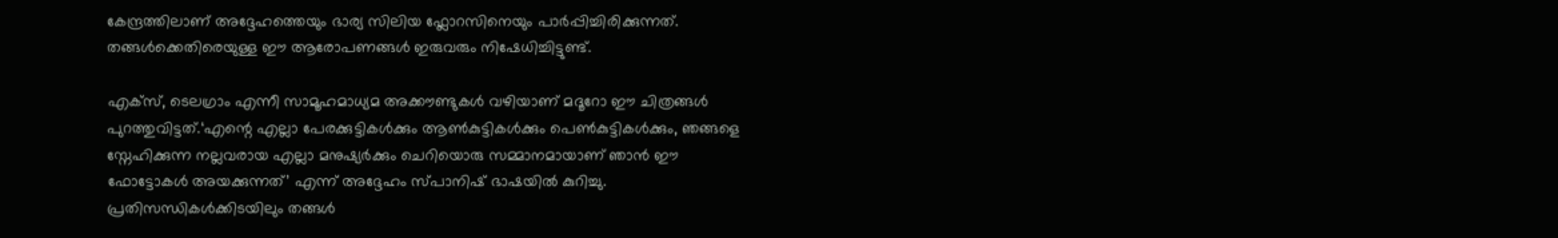കേന്ദ്രത്തിലാണ് അദ്ദേഹത്തെയും ഭാര്യ സിലിയ ഫ്ലോറസിനെയും പാർപ്പിച്ചിരിക്കുന്നത്. തങ്ങൾക്കെതിരെയുള്ള ഈ ആരോപണങ്ങൾ ഇരുവരും നിഷേധിച്ചിട്ടുണ്ട്.

എക്സ്, ടെലഗ്രാം എന്നീ സാമൂഹമാധ്യമ അക്കൗണ്ടുകൾ വഴിയാണ് മദൂറോ ഈ ചിത്രങ്ങൾ പുറത്തുവിട്ടത്.‘എന്റെ എല്ലാ പേരക്കുട്ടികൾക്കും ആൺകുട്ടികൾക്കും പെൺകുട്ടികൾക്കും, ഞങ്ങളെ സ്നേഹിക്കുന്ന നല്ലവരായ എല്ലാ മനുഷ്യർക്കും ചെറിയൊരു സമ്മാനമായാണ് ഞാൻ ഈ ഫോട്ടോകൾ അയക്കുന്നത്’ എന്ന് അദ്ദേഹം സ്പാനിഷ് ഭാഷയിൽ കുറിച്ചു. പ്രതിസന്ധികൾക്കിടയിലും തങ്ങൾ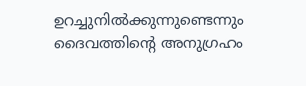ഉറച്ചുനിൽക്കുന്നുണ്ടെന്നും ദൈവത്തിന്റെ അനുഗ്രഹം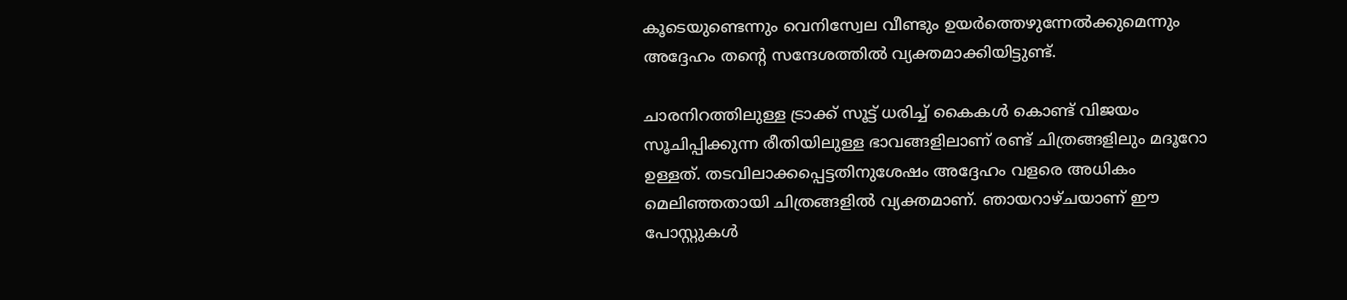കൂടെയുണ്ടെന്നും വെനിസ്വേല വീണ്ടും ഉയർത്തെഴുന്നേൽക്കുമെന്നും അദ്ദേഹം തന്റെ സന്ദേശത്തിൽ വ്യക്തമാക്കിയിട്ടുണ്ട്.

ചാരനിറത്തിലുള്ള ട്രാക്ക് സൂട്ട് ധരിച്ച് കൈകൾ കൊണ്ട് വിജയം സൂചിപ്പിക്കുന്ന രീതിയിലുള്ള ഭാവങ്ങളിലാണ് രണ്ട് ചിത്രങ്ങളിലും മദൂറോ ഉള്ളത്. തടവിലാക്കപ്പെട്ടതിനുശേഷം അദ്ദേഹം വളരെ അധികം മെലിഞ്ഞതായി ചിത്രങ്ങളിൽ വ്യക്തമാണ്. ഞായറാഴ്ചയാണ് ഈ പോസ്റ്റുകൾ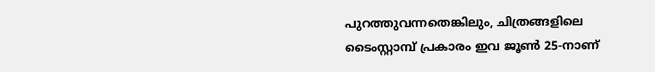പുറത്തുവന്നതെങ്കിലും, ചിത്രങ്ങളിലെ ടൈംസ്റ്റാമ്പ് പ്രകാരം ഇവ ജൂൺ 25-നാണ്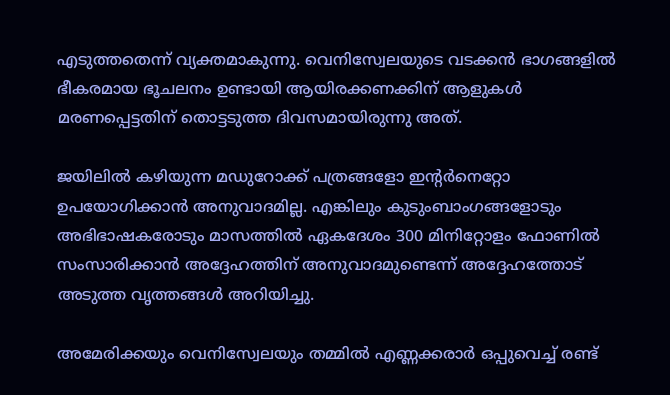എടുത്തതെന്ന് വ്യക്തമാകുന്നു. വെനിസ്വേലയുടെ വടക്കൻ ഭാഗങ്ങളിൽ ഭീകരമായ ഭൂചലനം ഉണ്ടായി ആയിരക്കണക്കിന് ആളുകൾ മരണപ്പെട്ടതിന് തൊട്ടടുത്ത ദിവസമായിരുന്നു അത്.

ജയിലിൽ കഴിയുന്ന മഡുറോക്ക് പത്രങ്ങളോ ഇന്റർനെറ്റോ ഉപയോഗിക്കാൻ അനുവാദമില്ല. എങ്കിലും കുടുംബാംഗങ്ങളോടും അഭിഭാഷകരോടും മാസത്തിൽ ഏകദേശം 300 മിനിറ്റോളം ഫോണിൽ സംസാരിക്കാൻ അദ്ദേഹത്തിന് അനുവാദമുണ്ടെന്ന് അദ്ദേഹത്തോട് അടുത്ത വൃത്തങ്ങൾ അറിയിച്ചു.

അമേരിക്കയും വെനിസ്വേലയും തമ്മിൽ എണ്ണക്കരാർ ഒപ്പുവെച്ച് രണ്ട്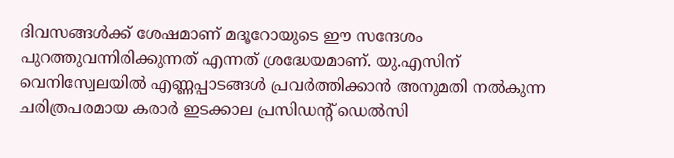ദിവസങ്ങൾക്ക് ശേഷമാണ് മദൂറോയുടെ ഈ സന്ദേശം പുറത്തുവന്നിരിക്കുന്നത് എന്നത് ശ്രദ്ധേയമാണ്. യു.എസിന് വെനിസ്വേലയിൽ എണ്ണപ്പാടങ്ങൾ പ്രവർത്തിക്കാൻ അനുമതി നൽകുന്ന ചരിത്രപരമായ കരാർ ഇടക്കാല പ്രസിഡന്റ് ഡെൽസി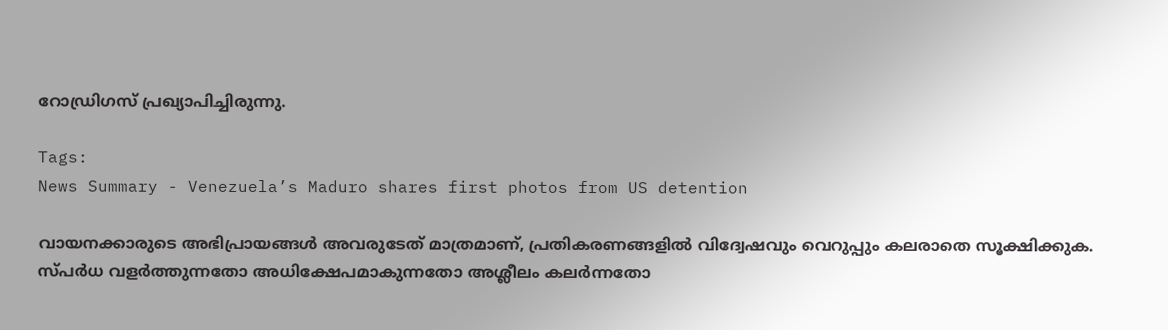റോഡ്രിഗസ് പ്രഖ്യാപിച്ചിരുന്നു.

Tags:
News Summary - Venezuela’s Maduro shares first photos from US detention

വായനക്കാരുടെ അഭിപ്രായങ്ങള്‍ അവരുടേത് മാത്രമാണ്, പ്രതികരണങ്ങളിൽ വിദ്വേഷവും വെറുപ്പും കലരാതെ സൂക്ഷിക്കുക. സ്പർധ വളർത്തുന്നതോ അധിക്ഷേപമാകുന്നതോ അശ്ലീലം കലർന്നതോ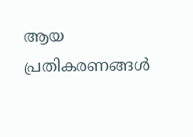ആയ പ്രതികരണങ്ങൾ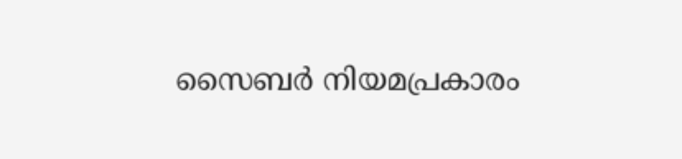സൈബർ നിയമപ്രകാരം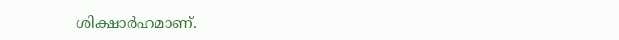ശിക്ഷാർഹമാണ്.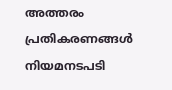അത്തരം പ്രതികരണങ്ങൾ നിയമനടപടി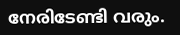നേരിടേണ്ടി വരും.